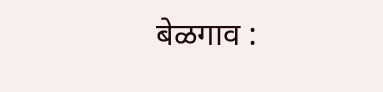बेळगाव :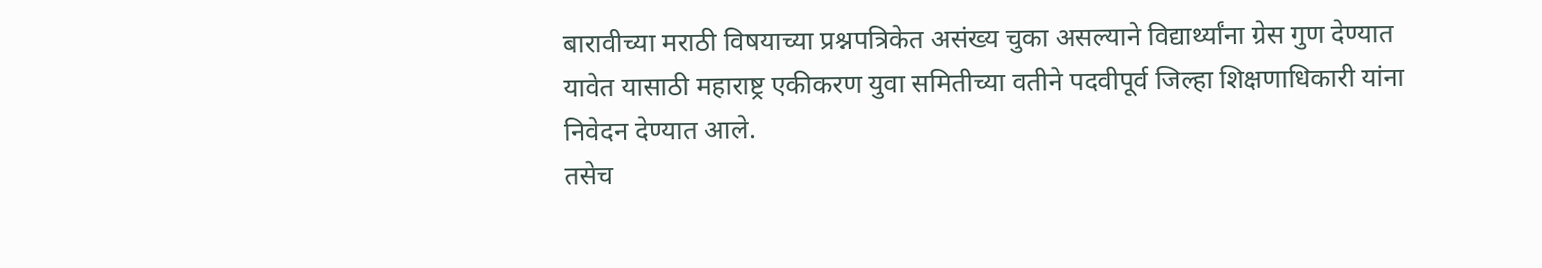बारावीच्या मराठी विषयाच्या प्रश्नपत्रिकेत असंख्य चुका असल्याने विद्यार्थ्यांना ग्रेस गुण देण्यात यावेत यासाठी महाराष्ट्र एकीकरण युवा समितीच्या वतीने पदवीपूर्व जिल्हा शिक्षणाधिकारी यांना निवेदन देण्यात आले.
तसेच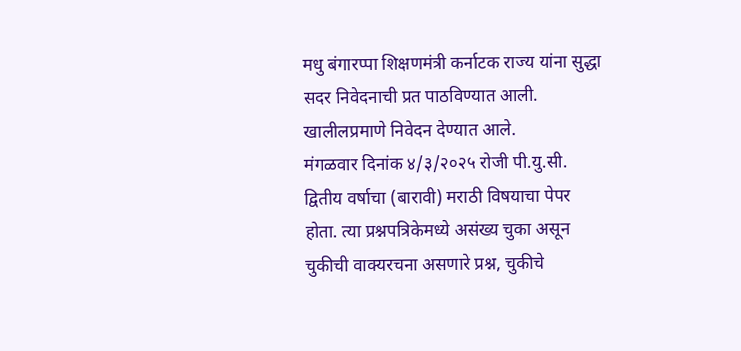मधु बंगारप्पा शिक्षणमंत्री कर्नाटक राज्य यांना सुद्धा सदर निवेदनाची प्रत पाठविण्यात आली.
खालीलप्रमाणे निवेदन देण्यात आले.
मंगळवार दिनांक ४/३/२०२५ रोजी पी.यु.सी. द्वितीय वर्षाचा (बारावी) मराठी विषयाचा पेपर होता. त्या प्रश्नपत्रिकेमध्ये असंख्य चुका असून चुकीची वाक्यरचना असणारे प्रश्न, चुकीचे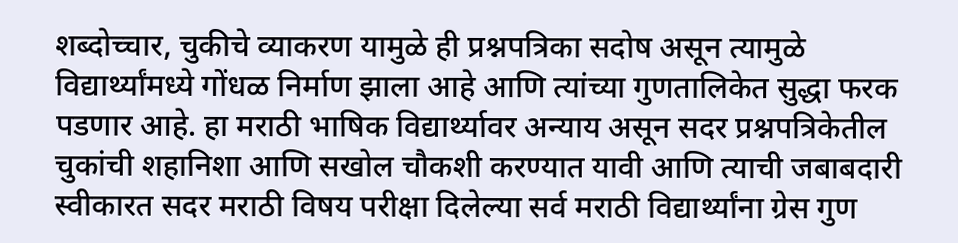शब्दोच्चार, चुकीचे व्याकरण यामुळे ही प्रश्नपत्रिका सदोष असून त्यामुळे विद्यार्थ्यांमध्ये गोंधळ निर्माण झाला आहे आणि त्यांच्या गुणतालिकेत सुद्धा फरक पडणार आहे. हा मराठी भाषिक विद्यार्थ्यावर अन्याय असून सदर प्रश्नपत्रिकेतील चुकांची शहानिशा आणि सखोल चौकशी करण्यात यावी आणि त्याची जबाबदारी स्वीकारत सदर मराठी विषय परीक्षा दिलेल्या सर्व मराठी विद्यार्थ्यांना ग्रेस गुण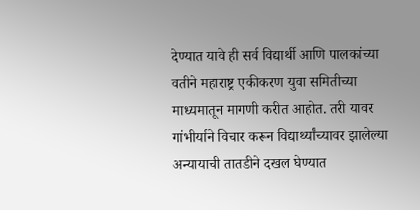देण्यात यावे ही सर्व विद्यार्थी आणि पालकांच्या वतीने महाराष्ट्र एकीकरण युवा समितीच्या माध्यमातून मागणी करीत आहोत. तरी यावर गांभीर्याने विचार करून विद्यार्थ्यांच्यावर झालेल्या अन्यायाची तातडीने दखल घेण्यात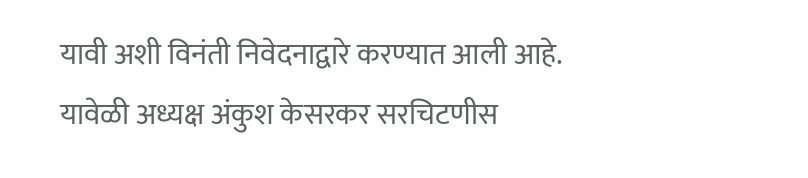यावी अशी विनंती निवेदनाद्वारे करण्यात आली आहे.
यावेळी अध्यक्ष अंकुश केसरकर सरचिटणीस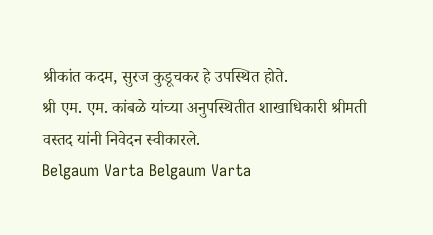श्रीकांत कदम, सुरज कुडूचकर हे उपस्थित होते.
श्री एम. एम. कांबळे यांच्या अनुपस्थितीत शाखाधिकारी श्रीमती वस्तद यांनी निवेदन स्वीकारले.
Belgaum Varta Belgaum Varta